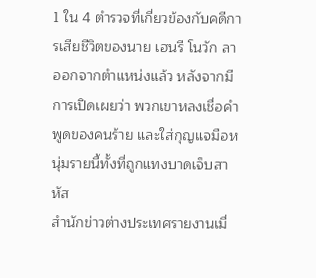1 ใน 4 ตำรวจที่เกี่ยวข้องกับคดีการเสียชีวิตของนาย เฮนรี โนวัก ลาออกจากตำแหน่งแล้ว หลังจากมีการเปิดเผยว่า พวกเขาหลงเชื่อคำพูดของคนร้าย และใส่กุญแจมือหนุ่มรายนี้ทั้งที่ถูกแทงบาดเจ็บสาหัส
สำนักข่าวต่างประเทศรายงานเมื่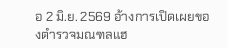อ 2 มิ.ย. 2569 อ้างการเปิดเผยของตำรวจมณฑลแฮ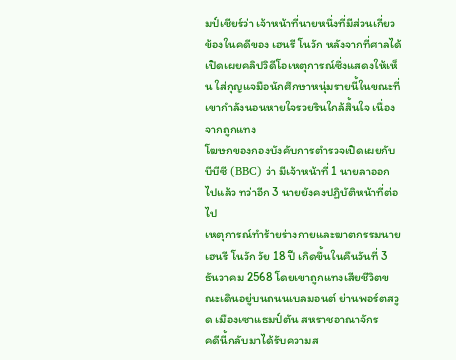มป์เชียร์ว่า เจ้าหน้าที่นายหนึ่งที่มีส่วนเกี่ยวข้องในคดีของ เฮนรี โนวัก หลังจากที่ศาลได้เปิดเผยคลิปวิดีโอเหตุการณ์ซึ่งแสดงให้เห็น ใส่กุญแจมือนักศึกษาหนุ่มรายนี้ในขณะที่เขากำลังนอนหายใจรวยรินใกล้สิ้นใจ เนื่องจากถูกแทง
โฆษกของกองบังคับการตำรวจเปิดเผยกับบีบีซี (BBC) ว่า มีเจ้าหน้าที่ 1 นายลาออกไปแล้ว ทว่าอีก 3 นายยังคงปฏิบัติหน้าที่ต่อไป
เหตุการณ์ทำร้ายร่างกายและฆาตกรรมนาย เฮนรี โนวัก วัย 18 ปี เกิดขึ้นในคืนวันที่ 3 ธันวาคม 2568 โดยเขาถูกแทงเสียชีวิตขณะเดินอยู่บนถนนเบลมอนต์ ย่านพอร์ตสวูด เมืองเซาแธมป์ตัน สหราชอาณาจักร
คดีนี้กลับมาได้รับความส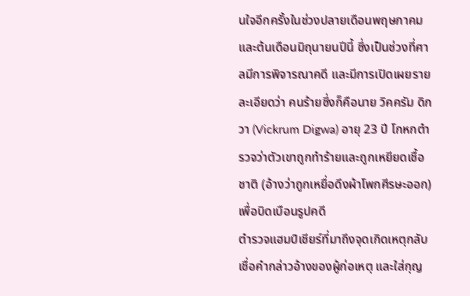นใจอีกครั้งในช่วงปลายเดือนพฤษภาคมและต้นเดือนมิถุนายนปีนี้ ซึ่งเป็นช่วงที่ศาลมีการพิจารณาคดี และมีการเปิดเผยรายละเอียดว่า คนร้ายซึ่งก็คือนาย วิคครัม ดิกวา (Vickrum Digwa) อายุ 23 ปี โกหกตำรวจว่าตัวเขาถูกทำร้ายและถูกเหยียดเชื้อชาติ (อ้างว่าถูกเหยื่อดึงผ้าโพกศีรษะออก) เพื่อบิดเบือนรูปคดี
ตำรวจแฮมป์เชียร์ที่มาถึงจุดเกิดเหตุกลับเชื่อคำกล่าวอ้างของผู้ก่อเหตุ และใส่กุญ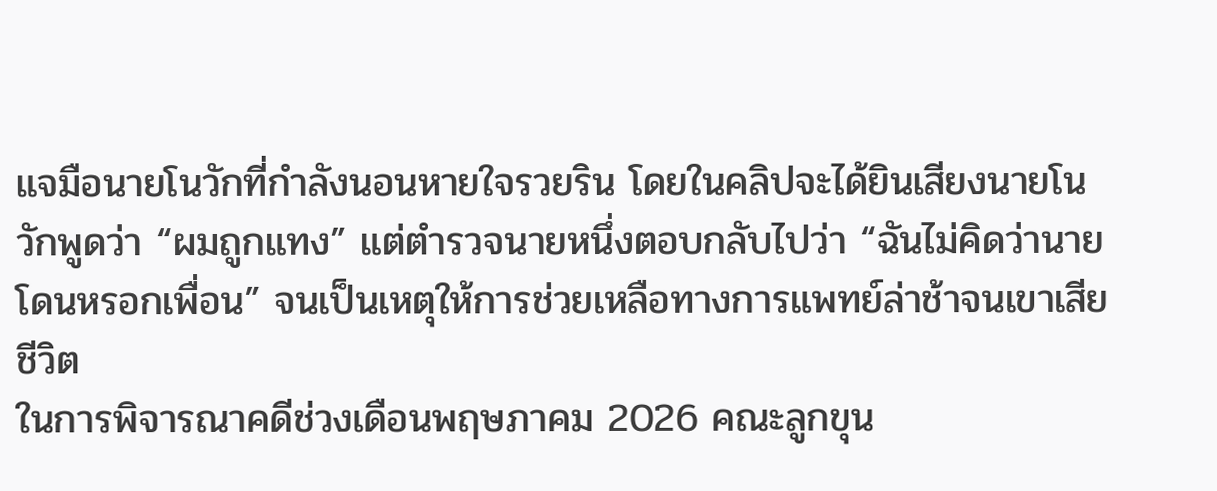แจมือนายโนวักที่กำลังนอนหายใจรวยริน โดยในคลิปจะได้ยินเสียงนายโนวักพูดว่า “ผมถูกแทง” แต่ตำรวจนายหนึ่งตอบกลับไปว่า “ฉันไม่คิดว่านายโดนหรอกเพื่อน” จนเป็นเหตุให้การช่วยเหลือทางการแพทย์ล่าช้าจนเขาเสียชีวิต
ในการพิจารณาคดีช่วงเดือนพฤษภาคม 2026 คณะลูกขุน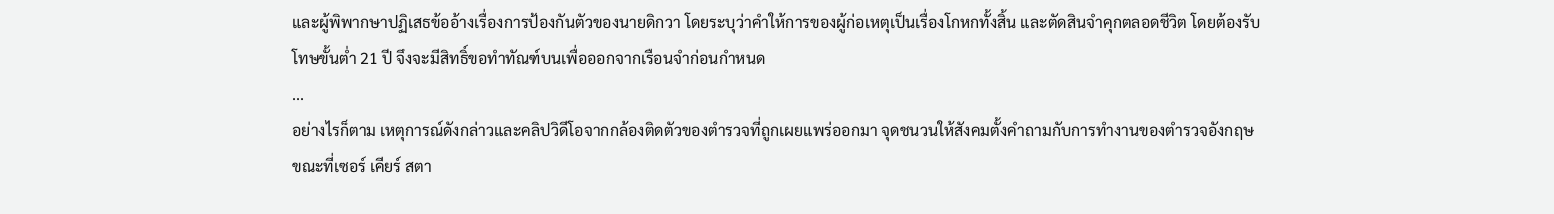และผู้พิพากษาปฏิเสธข้ออ้างเรื่องการป้องกันตัวของนายดิกวา โดยระบุว่าคำให้การของผู้ก่อเหตุเป็นเรื่องโกหกทั้งสิ้น และตัดสินจำคุกตลอดชีวิต โดยต้องรับโทษขั้นต่ำ 21 ปี จึงจะมีสิทธิ์ขอทำทัณฑ์บนเพื่อออกจากเรือนจำก่อนกำหนด
...
อย่างไรก็ตาม เหตุการณ์ดังกล่าวและคลิปวิดีโอจากกล้องติดตัวของตำรวจที่ถูกเผยแพร่ออกมา จุดชนวนให้สังคมตั้งคำถามกับการทำงานของตำรวจอังกฤษ ขณะที่เซอร์ เคียร์ สตา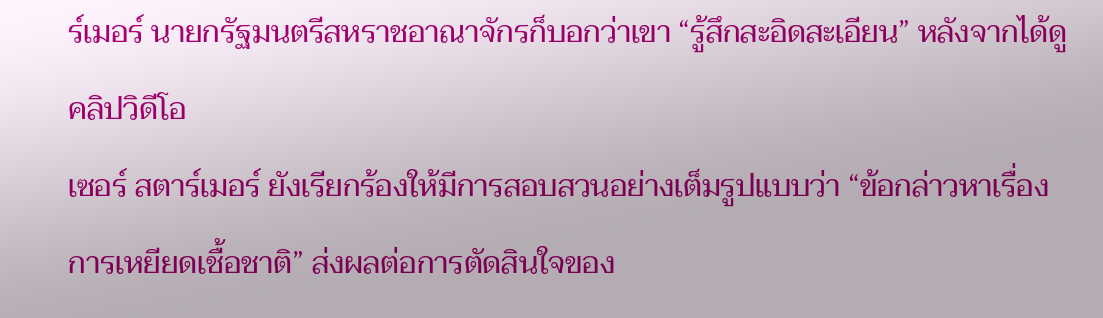ร์เมอร์ นายกรัฐมนตรีสหราชอาณาจักรก็บอกว่าเขา “รู้สึกสะอิดสะเอียน” หลังจากได้ดูคลิปวิดีโอ
เซอร์ สตาร์เมอร์ ยังเรียกร้องให้มีการสอบสวนอย่างเต็มรูปแบบว่า “ข้อกล่าวหาเรื่องการเหยียดเชื้อชาติ” ส่งผลต่อการตัดสินใจของ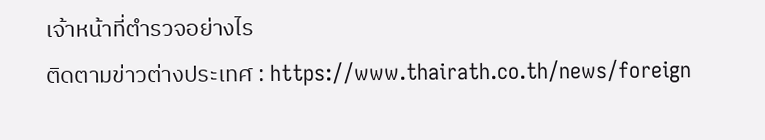เจ้าหน้าที่ตำรวจอย่างไร
ติดตามข่าวต่างประเทศ : https://www.thairath.co.th/news/foreign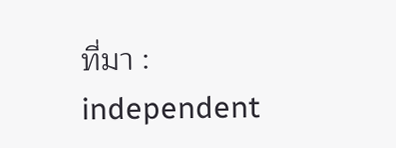ที่มา : independent